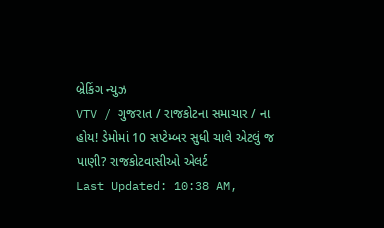બ્રેકિંગ ન્યુઝ
VTV / ગુજરાત / રાજકોટના સમાચાર / ના હોય! ડેમોમાં 10 સપ્ટેમ્બર સુધી ચાલે એટલું જ પાણી? રાજકોટવાસીઓ એલર્ટ
Last Updated: 10:38 AM,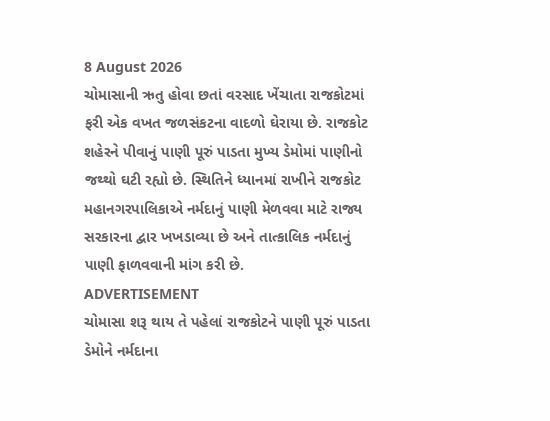8 August 2026
ચોમાસાની ઋતુ હોવા છતાં વરસાદ ખેંચાતા રાજકોટમાં ફરી એક વખત જળસંકટના વાદળો ઘેરાયા છે. રાજકોટ શહેરને પીવાનું પાણી પૂરું પાડતા મુખ્ય ડેમોમાં પાણીનો જથ્થો ઘટી રહ્યો છે. સ્થિતિને ધ્યાનમાં રાખીને રાજકોટ મહાનગરપાલિકાએ નર્મદાનું પાણી મેળવવા માટે રાજ્ય સરકારના દ્વાર ખખડાવ્યા છે અને તાત્કાલિક નર્મદાનું પાણી ફાળવવાની માંગ કરી છે.
ADVERTISEMENT
ચોમાસા શરૂ થાય તે પહેલાં રાજકોટને પાણી પૂરું પાડતા ડેમોને નર્મદાના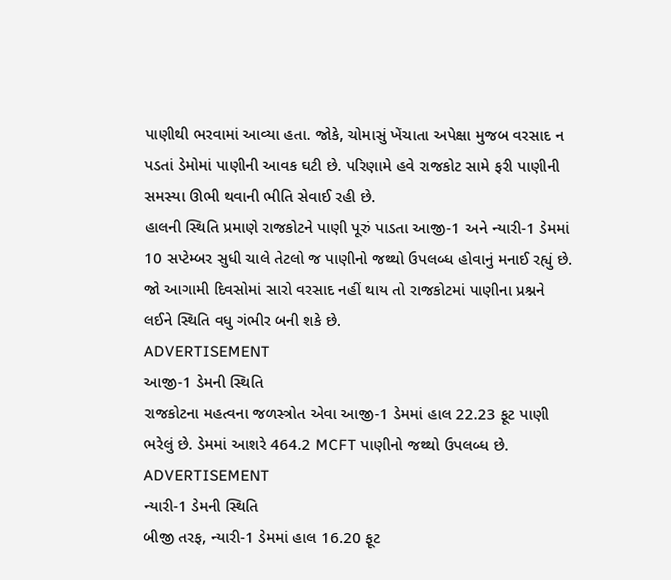પાણીથી ભરવામાં આવ્યા હતા. જોકે, ચોમાસું ખેંચાતા અપેક્ષા મુજબ વરસાદ ન પડતાં ડેમોમાં પાણીની આવક ઘટી છે. પરિણામે હવે રાજકોટ સામે ફરી પાણીની સમસ્યા ઊભી થવાની ભીતિ સેવાઈ રહી છે.
હાલની સ્થિતિ પ્રમાણે રાજકોટને પાણી પૂરું પાડતા આજી-1 અને ન્યારી-1 ડેમમાં 10 સપ્ટેમ્બર સુધી ચાલે તેટલો જ પાણીનો જથ્થો ઉપલબ્ધ હોવાનું મનાઈ રહ્યું છે. જો આગામી દિવસોમાં સારો વરસાદ નહીં થાય તો રાજકોટમાં પાણીના પ્રશ્નને લઈને સ્થિતિ વધુ ગંભીર બની શકે છે.
ADVERTISEMENT
આજી-1 ડેમની સ્થિતિ
રાજકોટના મહત્વના જળસ્ત્રોત એવા આજી-1 ડેમમાં હાલ 22.23 ફૂટ પાણી ભરેલું છે. ડેમમાં આશરે 464.2 MCFT પાણીનો જથ્થો ઉપલબ્ધ છે.
ADVERTISEMENT
ન્યારી-1 ડેમની સ્થિતિ
બીજી તરફ, ન્યારી-1 ડેમમાં હાલ 16.20 ફૂટ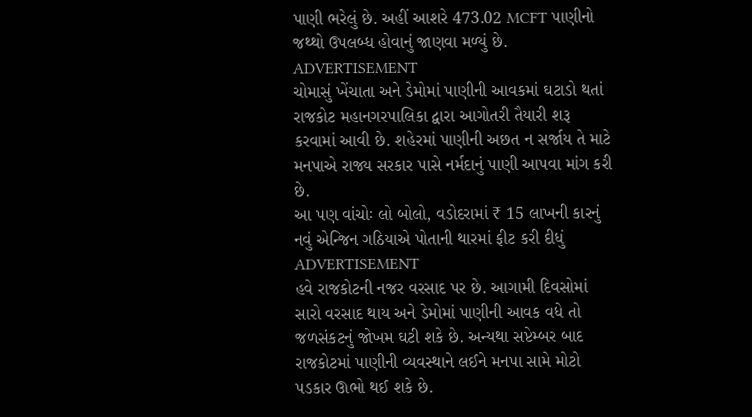પાણી ભરેલું છે. અહીં આશરે 473.02 MCFT પાણીનો જથ્થો ઉપલબ્ધ હોવાનું જાણવા મળ્યું છે.
ADVERTISEMENT
ચોમાસું ખેંચાતા અને ડેમોમાં પાણીની આવકમાં ઘટાડો થતાં રાજકોટ મહાનગરપાલિકા દ્વારા આગોતરી તૈયારી શરૂ કરવામાં આવી છે. શહેરમાં પાણીની અછત ન સર્જાય તે માટે મનપાએ રાજ્ય સરકાર પાસે નર્મદાનું પાણી આપવા માંગ કરી છે.
આ પણ વાંચોઃ લો બોલો, વડોદરામાં ₹ 15 લાખની કારનું નવું એન્જિન ગઠિયાએ પોતાની થારમાં ફીટ કરી દીધું
ADVERTISEMENT
હવે રાજકોટની નજર વરસાદ પર છે. આગામી દિવસોમાં સારો વરસાદ થાય અને ડેમોમાં પાણીની આવક વધે તો જળસંકટનું જોખમ ઘટી શકે છે. અન્યથા સપ્ટેમ્બર બાદ રાજકોટમાં પાણીની વ્યવસ્થાને લઈને મનપા સામે મોટો પડકાર ઊભો થઈ શકે છે.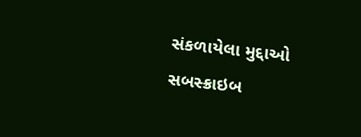સંકળાયેલા મુદ્દાઓ
સબસ્ક્રાઇબ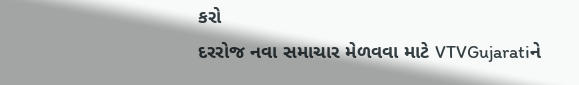કરો
દરરોજ નવા સમાચાર મેળવવા માટે VTVGujaratiને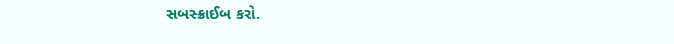સબસ્ક્રાઈબ કરો.